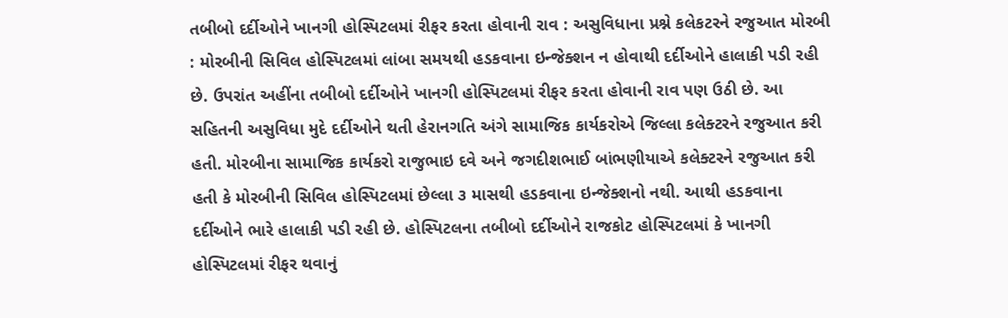તબીબો દર્દીઓને ખાનગી હોસ્પિટલમાં રીફર કરતા હોવાની રાવ : અસુવિધાના પ્રશ્ને કલેકટરને રજુઆત મોરબી : મોરબીની સિવિલ હોસ્પિટલમાં લાંબા સમયથી હડકવાના ઇન્જેક્શન ન હોવાથી દર્દીઓને હાલાકી પડી રહી છે. ઉપરાંત અહીંના તબીબો દર્દીઓને ખાનગી હોસ્પિટલમાં રીફર કરતા હોવાની રાવ પણ ઉઠી છે. આ સહિતની અસુવિધા મુદે દર્દીઓને થતી હેરાનગતિ અંગે સામાજિક કાર્યકરોએ જિલ્લા કલેક્ટરને રજુઆત કરી હતી. મોરબીના સામાજિક કાર્યકરો રાજુભાઇ દવે અને જગદીશભાઈ બાંભણીયાએ કલેક્ટરને રજુઆત કરી હતી કે મોરબીની સિવિલ હોસ્પિટલમાં છેલ્લા ૩ માસથી હડકવાના ઇન્જેક્શનો નથી. આથી હડકવાના દર્દીઓને ભારે હાલાકી પડી રહી છે. હોસ્પિટલના તબીબો દર્દીઓને રાજકોટ હોસ્પિટલમાં કે ખાનગી હોસ્પિટલમાં રીફર થવાનું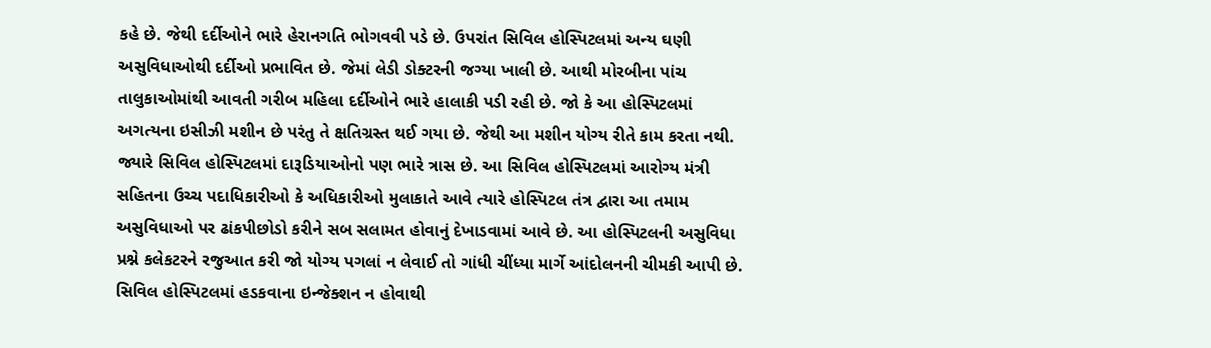કહે છે. જેથી દર્દીઓને ભારે હેરાનગતિ ભોગવવી પડે છે. ઉપરાંત સિવિલ હોસ્પિટલમાં અન્ય ઘણી અસુવિધાઓથી દર્દીઓ પ્રભાવિત છે. જેમાં લેડી ડોક્ટરની જગ્યા ખાલી છે. આથી મોરબીના પાંચ તાલુકાઓમાંથી આવતી ગરીબ મહિલા દર્દીઓને ભારે હાલાકી પડી રહી છે. જો કે આ હોસ્પિટલમાં અગત્યના ઇસીઝી મશીન છે પરંતુ તે ક્ષતિગ્રસ્ત થઈ ગયા છે. જેથી આ મશીન યોગ્ય રીતે કામ કરતા નથી. જ્યારે સિવિલ હોસ્પિટલમાં દારૂડિયાઓનો પણ ભારે ત્રાસ છે. આ સિવિલ હોસ્પિટલમાં આરોગ્ય મંત્રી સહિતના ઉચ્ચ પદાધિકારીઓ કે અધિકારીઓ મુલાકાતે આવે ત્યારે હોસ્પિટલ તંત્ર દ્વારા આ તમામ અસુવિધાઓ પર ઢાંકપીછોડો કરીને સબ સલામત હોવાનું દેખાડવામાં આવે છે. આ હોસ્પિટલની અસુવિધા પ્રશ્ને કલેકટરને રજુઆત કરી જો યોગ્ય પગલાં ન લેવાઈ તો ગાંધી ચીંધ્યા માર્ગે આંદોલનની ચીમકી આપી છે. સિવિલ હોસ્પિટલમાં હડકવાના ઇન્જેક્શન ન હોવાથી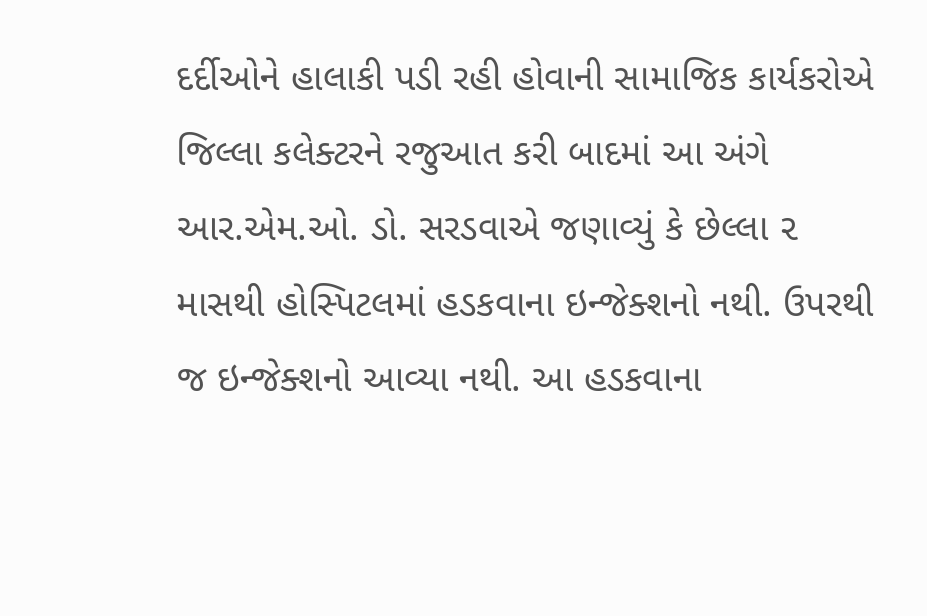દર્દીઓને હાલાકી પડી રહી હોવાની સામાજિક કાર્યકરોએ જિલ્લા કલેક્ટરને રજુઆત કરી બાદમાં આ અંગે આર.એમ.ઓ. ડો. સરડવાએ જણાવ્યું કે છેલ્લા ૨ માસથી હોસ્પિટલમાં હડકવાના ઇન્જેક્શનો નથી. ઉપરથી જ ઇન્જેક્શનો આવ્યા નથી. આ હડકવાના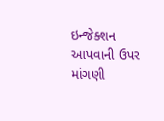ઇન્જેક્શન આપવાની ઉપર માંગણી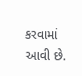કરવામાં આવી છે.